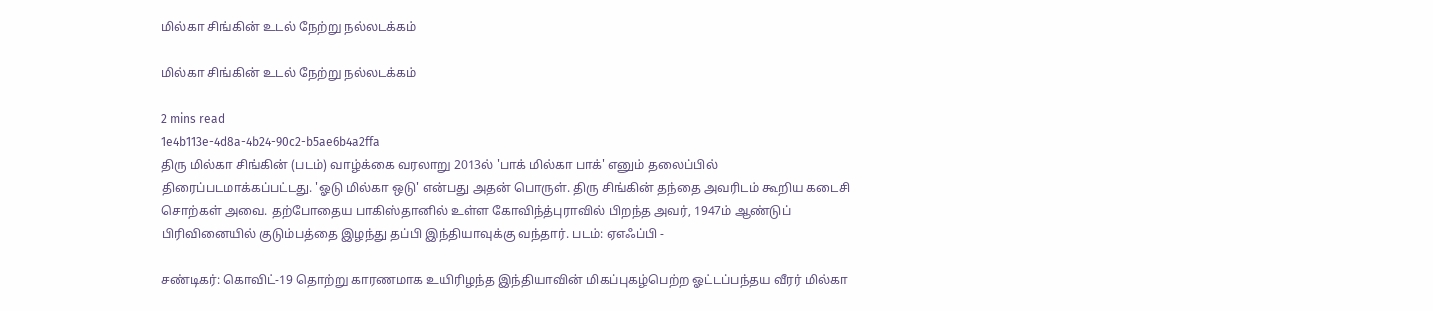மில்கா சிங்கின் உடல் நேற்று நல்லடக்கம்

மில்கா சிங்கின் உடல் நேற்று நல்லடக்கம்

2 mins read
1e4b113e-4d8a-4b24-90c2-b5ae6b4a2ffa
திரு மில்கா சிங்கின் (படம்) வாழ்க்கை வரலாறு 2013ல் 'பாக் மில்கா பாக்' எனும் தலைப்பில் திரைப்படமாக்கப்பட்டது. 'ஓடு மில்கா ஒடு' என்பது அதன் பொருள். திரு சிங்கின் தந்தை அவரிடம் கூறிய கடைசி சொற்கள் அவை. தற்போதைய பாகிஸ்தானில் உள்ள கோவிந்த்புராவில் பிறந்த அவர், 1947ம் ஆண்டுப் பிரிவினையில் குடும்பத்தை இழந்து தப்பி இந்தியாவுக்கு வந்தார். படம்: ஏஎஃப்பி -

சண்டிகர்: கொவிட்-19 தொற்று காரணமாக உயிரிழந்த இந்தியாவின் மிகப்புகழ்பெற்ற ஓட்டப்பந்தய வீரர் மில்கா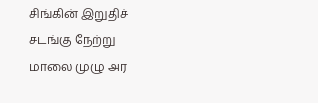சிங்கின் இறுதிச் சடங்கு நேற்று மாலை முழு அர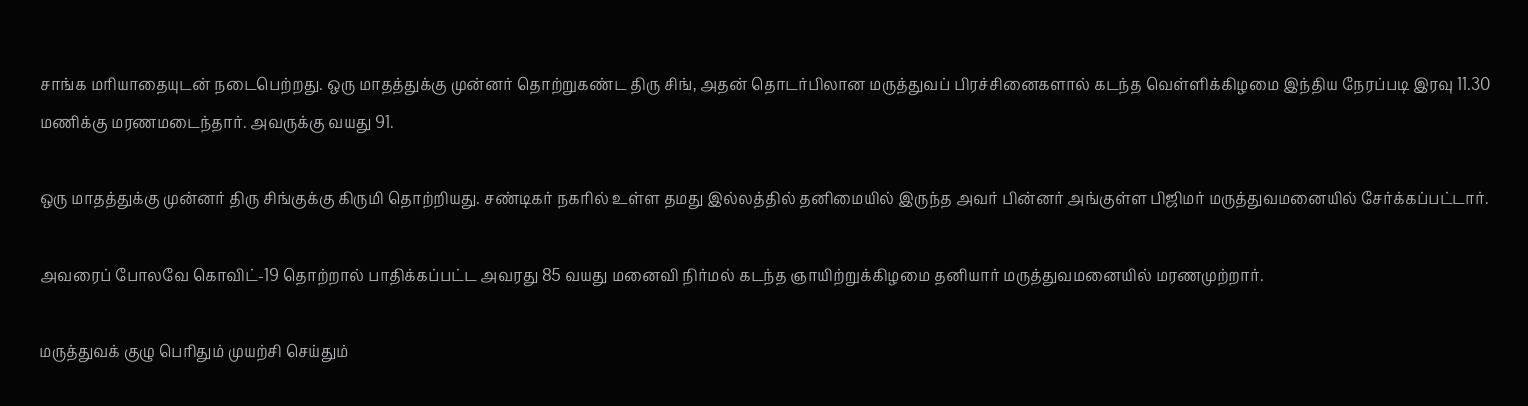சாங்க மரியாதையுடன் நடைபெற்றது. ஒரு மாதத்துக்கு முன்னர் தொற்றுகண்ட திரு சிங், அதன் தொடர்பிலான மருத்துவப் பிரச்சினைகளால் கடந்த வெள்ளிக்கிழமை இந்திய நேரப்படி இரவு 11.30 மணிக்கு மரணமடைந்தார். அவருக்கு வயது 91.

ஒரு மாதத்துக்கு முன்னர் திரு சிங்குக்கு கிருமி தொற்றியது. சண்டிகர் நகரில் உள்ள தமது இல்லத்தில் தனிமையில் இருந்த அவர் பின்னர் அங்குள்ள பிஜிமர் மருத்துவமனையில் சேர்க்கப்பட்டார்.

அவரைப் போலவே கொவிட்-19 தொற்றால் பாதிக்கப்பட்ட அவரது 85 வயது மனைவி நிர்மல் கடந்த ஞாயிற்றுக்கிழமை தனியார் மருத்துவமனையில் மரணமுற்றார்.

மருத்துவக் குழு பெரிதும் முயற்சி செய்தும்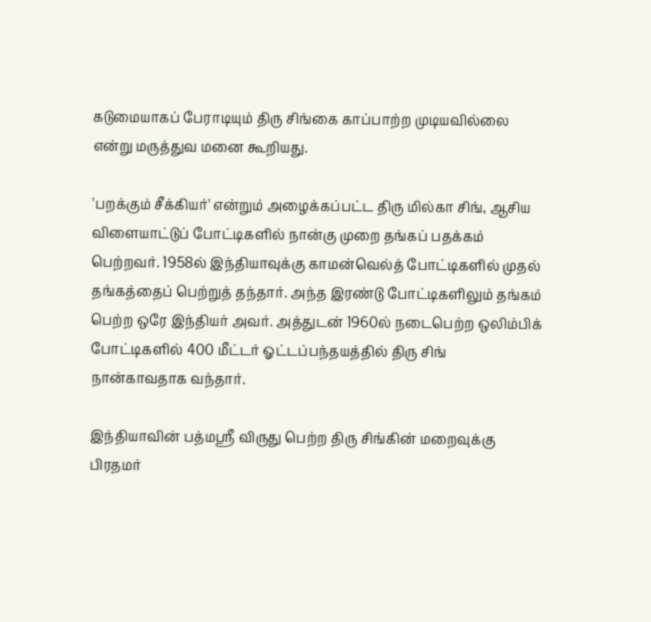கடுமையாகப் பேராடியும் திரு சிங்கை காப்பாற்ற முடியவில்லை என்று மருத்துவ மனை கூறியது.

'பறக்கும் சீக்கியர்' என்றும் அழைக்கப்பட்ட திரு மில்கா சிங், ஆசிய விளையாட்டுப் போட்டிகளில் நான்கு முறை தங்கப் பதக்கம் பெற்றவர். 1958ல் இந்தியாவுக்கு காமன்வெல்த் போட்டிகளில் முதல் தங்கத்தைப் பெற்றுத் தந்தார். அந்த இரண்டு போட்டிகளிலும் தங்கம் பெற்ற ஒரே இந்தியர் அவர். அத்துடன் 1960ல் நடைபெற்ற ஒலிம்பிக் போட்டிகளில் 400 மீட்டர் ஓட்டப்பந்தயத்தில் திரு சிங் நான்காவதாக வந்தார்.

இந்தியாவின் பத்மஸ்ரீ விருது பெற்ற திரு சிங்கின் மறைவுக்கு பிரதமர்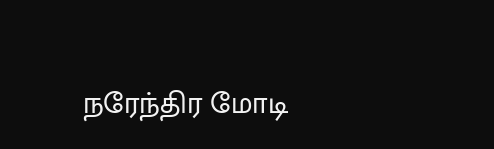நரேந்திர மோடி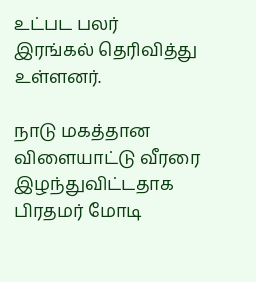உட்பட பலர் இரங்கல் தெரிவித்து உள்ளனர்.

நாடு மகத்தான விளையாட்டு வீரரை இழந்துவிட்டதாக பிரதமர் மோடி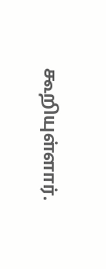கூறியுள்ளார்.